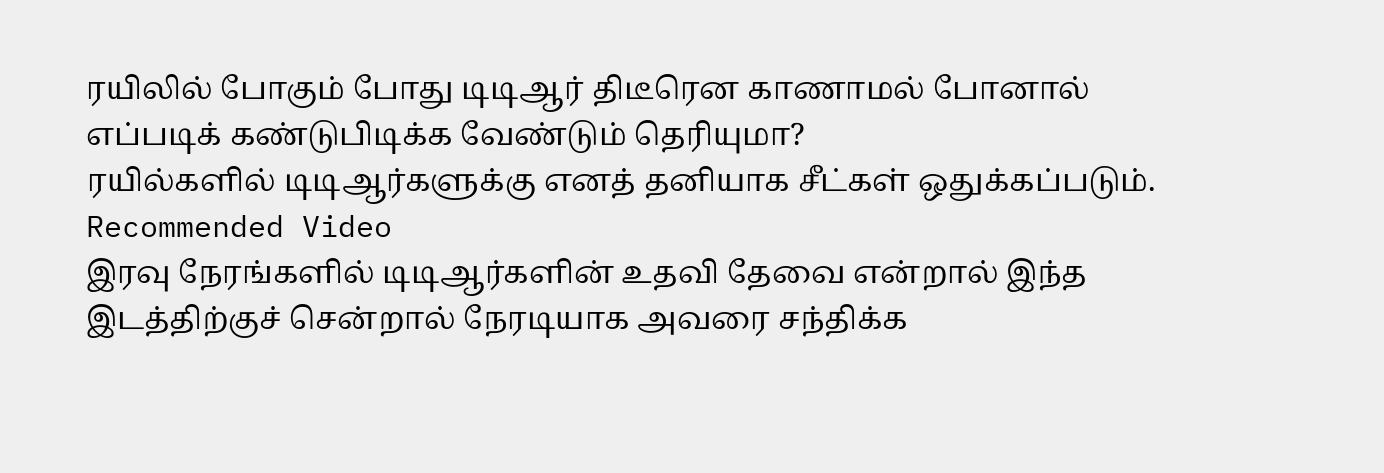ரயிலில் போகும் போது டிடிஆர் திடீரென காணாமல் போனால் எப்படிக் கண்டுபிடிக்க வேண்டும் தெரியுமா?
ரயில்களில் டிடிஆர்களுக்கு எனத் தனியாக சீட்கள் ஒதுக்கப்படும்.
Recommended Video
இரவு நேரங்களில் டிடிஆர்களின் உதவி தேவை என்றால் இந்த இடத்திற்குச் சென்றால் நேரடியாக அவரை சந்திக்க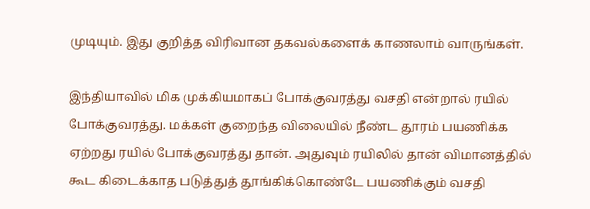முடியும். இது குறித்த விரிவான தகவல்களைக் காணலாம் வாருங்கள்.

இந்தியாவில் மிக முக்கியமாகப் போக்குவரத்து வசதி என்றால் ரயில் போக்குவரத்து. மக்கள் குறைந்த விலையில் நீண்ட தூரம் பயணிக்க ஏற்றது ரயில் போக்குவரத்து தான். அதுவும் ரயிலில் தான் விமானத்தில் கூட கிடைக்காத படுத்துத் தூங்கிக்கொண்டே பயணிக்கும் வசதி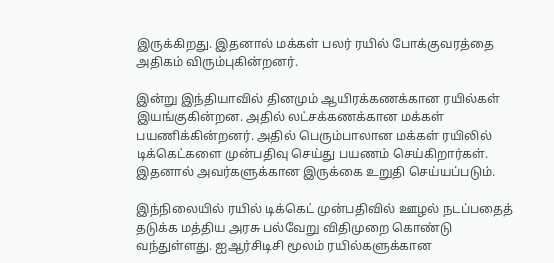இருக்கிறது. இதனால் மக்கள் பலர் ரயில் போக்குவரத்தை அதிகம் விரும்புகின்றனர்.

இன்று இந்தியாவில் தினமும் ஆயிரக்கணக்கான ரயில்கள் இயங்குகின்றன. அதில் லட்சக்கணக்கான மக்கள் பயணிக்கின்றனர். அதில் பெரும்பாலான மக்கள் ரயிலில் டிக்கெட்களை முன்பதிவு செய்து பயணம் செய்கிறார்கள். இதனால் அவர்களுக்கான இருக்கை உறுதி செய்யப்படும்.

இந்நிலையில் ரயில் டிக்கெட் முன்பதிவில் ஊழல் நடப்பதைத் தடுக்க மத்திய அரசு பல்வேறு விதிமுறை கொண்டு வந்துள்ளது. ஐஆர்சிடிசி மூலம் ரயில்களுக்கான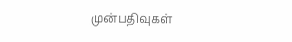முன்பதிவுகள்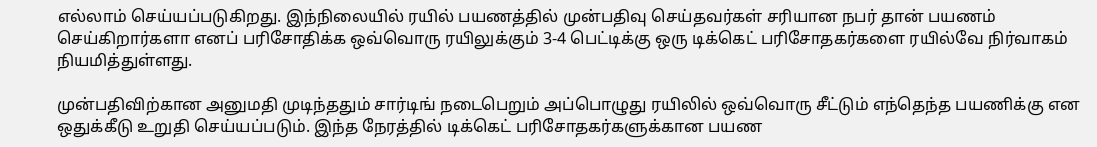எல்லாம் செய்யப்படுகிறது. இந்நிலையில் ரயில் பயணத்தில் முன்பதிவு செய்தவர்கள் சரியான நபர் தான் பயணம் செய்கிறார்களா எனப் பரிசோதிக்க ஒவ்வொரு ரயிலுக்கும் 3-4 பெட்டிக்கு ஒரு டிக்கெட் பரிசோதகர்களை ரயில்வே நிர்வாகம் நியமித்துள்ளது.

முன்பதிவிற்கான அனுமதி முடிந்ததும் சார்டிங் நடைபெறும் அப்பொழுது ரயிலில் ஒவ்வொரு சீட்டும் எந்தெந்த பயணிக்கு என ஒதுக்கீடு உறுதி செய்யப்படும். இந்த நேரத்தில் டிக்கெட் பரிசோதகர்களுக்கான பயண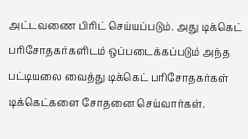அட்டவணை பிரிட் செய்யப்படும். அது டிக்கெட் பரிசோதகர்களிடம் ஒப்படைக்கப்படும் அந்த பட்டியலை வைத்து டிக்கெட் பரிசோதகர்கள் டிக்கெட்களை சோதனை செய்வார்கள்.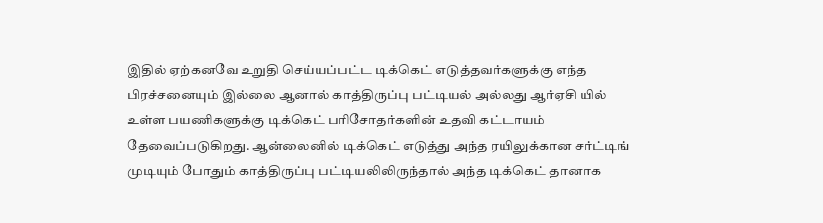இதில் ஏற்கனவே உறுதி செய்யப்பட்ட டிக்கெட் எடுத்தவர்களுக்கு எந்த பிரச்சனையும் இல்லை ஆனால் காத்திருப்பு பட்டியல் அல்லது ஆர்ஏசி யில் உள்ள பயணிகளுக்கு டிக்கெட் பரிசோதர்களின் உதவி கட்டாயம் தேவைப்படுகிறது. ஆன்லைனில் டிக்கெட் எடுத்து அந்த ரயிலுக்கான சர்ட்டிங் முடியும் போதும் காத்திருப்பு பட்டியலிலிருந்தால் அந்த டிக்கெட் தானாக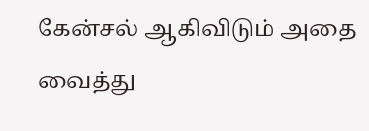கேன்சல் ஆகிவிடும் அதை வைத்து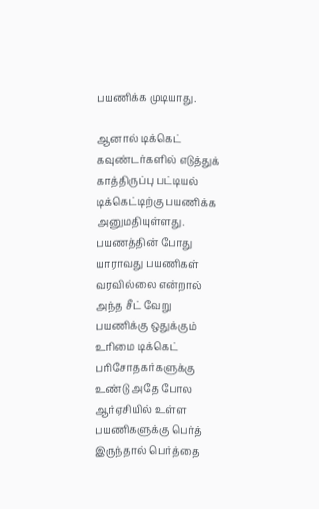பயணிக்க முடியாது.

ஆனால் டிக்கெட் கவுண்டர்களில் எடுத்துக் காத்திருப்பு பட்டியல் டிக்கெட்டிற்கு பயணிக்க அனுமதியுள்ளது. பயணத்தின் போது யாராவது பயணிகள் வரவில்லை என்றால் அந்த சீட் வேறு பயணிக்கு ஒதுக்கும் உரிமை டிக்கெட் பரிசோதகர்களுக்கு உண்டு அதே போல ஆர்ஏசியில் உள்ள பயணிகளுக்கு பெர்த் இருந்தால் பெர்த்தை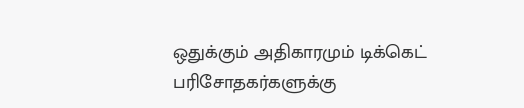ஒதுக்கும் அதிகாரமும் டிக்கெட் பரிசோதகர்களுக்கு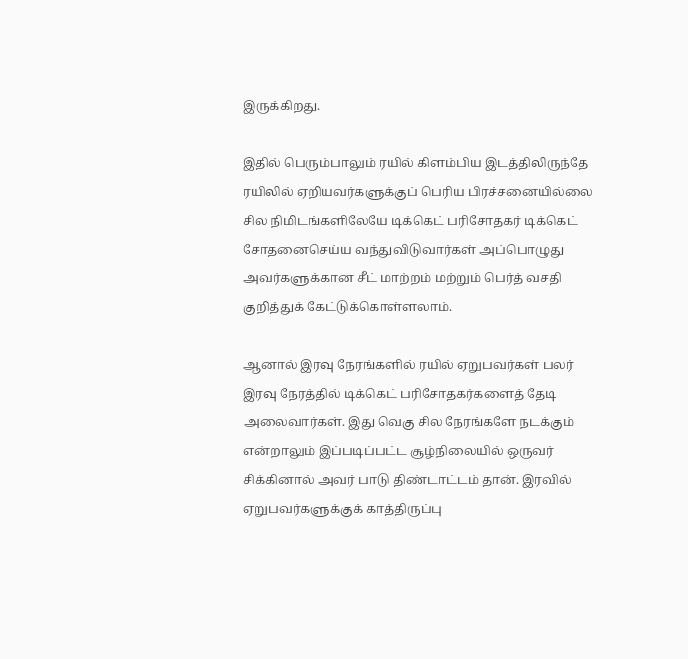இருக்கிறது.

இதில் பெரும்பாலும் ரயில் கிளம்பிய இடத்திலிருந்தே ரயிலில் ஏறியவர்களுக்குப் பெரிய பிரச்சனையில்லை சில நிமிடங்களிலேயே டிக்கெட் பரிசோதகர் டிக்கெட் சோதனைசெய்ய வந்துவிடுவார்கள் அப்பொழுது அவர்களுக்கான சீட் மாற்றம் மற்றும் பெர்த் வசதி குறித்துக் கேட்டுக்கொள்ளலாம்.

ஆனால் இரவு நேரங்களில் ரயில் ஏறுபவர்கள் பலர் இரவு நேரத்தில் டிக்கெட் பரிசோதகர்களைத் தேடி அலைவார்கள். இது வெகு சில நேரங்களே நடக்கும் என்றாலும் இப்படிப்பட்ட சூழ்நிலையில் ஒருவர் சிக்கினால் அவர் பாடு திண்டாட்டம் தான். இரவில் ஏறுபவர்களுக்குக் காத்திருப்பு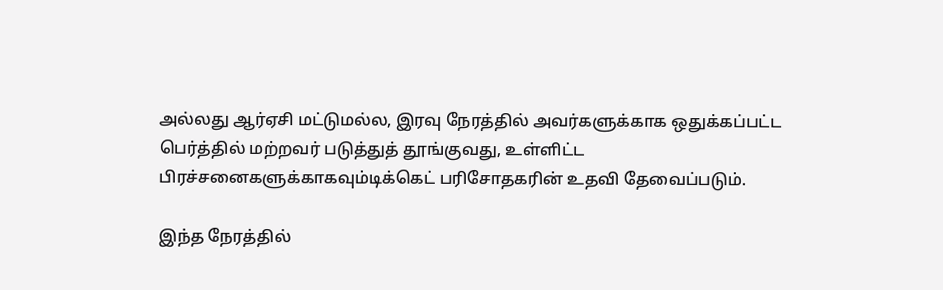அல்லது ஆர்ஏசி மட்டுமல்ல, இரவு நேரத்தில் அவர்களுக்காக ஒதுக்கப்பட்ட பெர்த்தில் மற்றவர் படுத்துத் தூங்குவது, உள்ளிட்ட பிரச்சனைகளுக்காகவும்டிக்கெட் பரிசோதகரின் உதவி தேவைப்படும்.

இந்த நேரத்தில்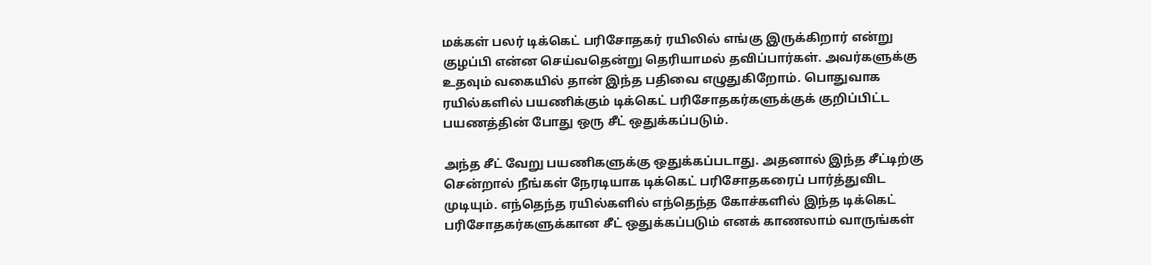மக்கள் பலர் டிக்கெட் பரிசோதகர் ரயிலில் எங்கு இருக்கிறார் என்று குழப்பி என்ன செய்வதென்று தெரியாமல் தவிப்பார்கள். அவர்களுக்கு உதவும் வகையில் தான் இந்த பதிவை எழுதுகிறோம். பொதுவாக ரயில்களில் பயணிக்கும் டிக்கெட் பரிசோதகர்களுக்குக் குறிப்பிட்ட பயணத்தின் போது ஒரு சீட் ஒதுக்கப்படும்.

அந்த சீட் வேறு பயணிகளுக்கு ஒதுக்கப்படாது. அதனால் இந்த சீட்டிற்கு சென்றால் நீங்கள் நேரடியாக டிக்கெட் பரிசோதகரைப் பார்த்துவிட முடியும். எந்தெந்த ரயில்களில் எந்தெந்த கோச்களில் இந்த டிக்கெட் பரிசோதகர்களுக்கான சீட் ஒதுக்கப்படும் எனக் காணலாம் வாருங்கள்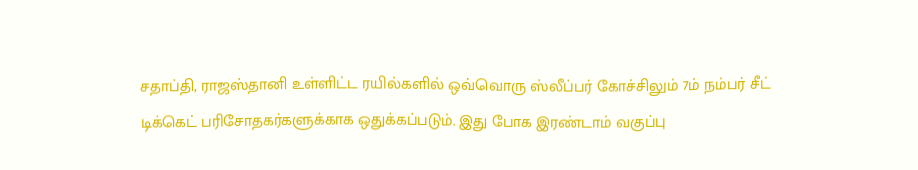சதாப்தி, ராஜஸ்தானி உள்ளிட்ட ரயில்களில் ஒவ்வொரு ஸ்லீப்பர் கோச்சிலும் 7ம் நம்பர் சீட் டிக்கெட் பரிசோதகர்களுக்காக ஒதுக்கப்படும். இது போக இரண்டாம் வகுப்பு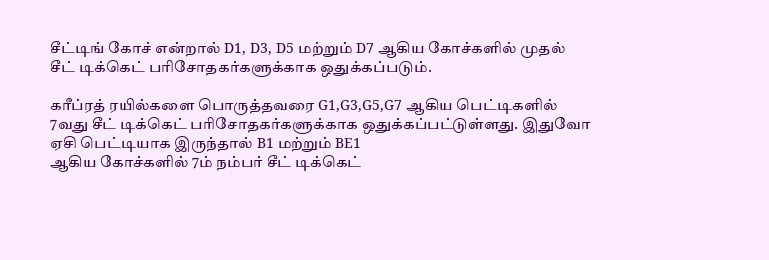சீட்டிங் கோச் என்றால் D1, D3, D5 மற்றும் D7 ஆகிய கோச்களில் முதல் சீட் டிக்கெட் பரிசோதகர்களுக்காக ஒதுக்கப்படும்.

கரீப்ரத் ரயில்களை பொருத்தவரை G1,G3,G5,G7 ஆகிய பெட்டிகளில் 7வது சீட் டிக்கெட் பரிசோதகர்களுக்காக ஒதுக்கப்பட்டுள்ளது. இதுவோ ஏசி பெட்டியாக இருந்தால் B1 மற்றும் BE1
ஆகிய கோச்களில் 7ம் நம்பர் சீட் டிக்கெட்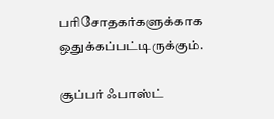பரிசோதகர்களுக்காக ஒதுக்கப்பட்டிருக்கும்.

சூப்பர் ஃபாஸ்ட்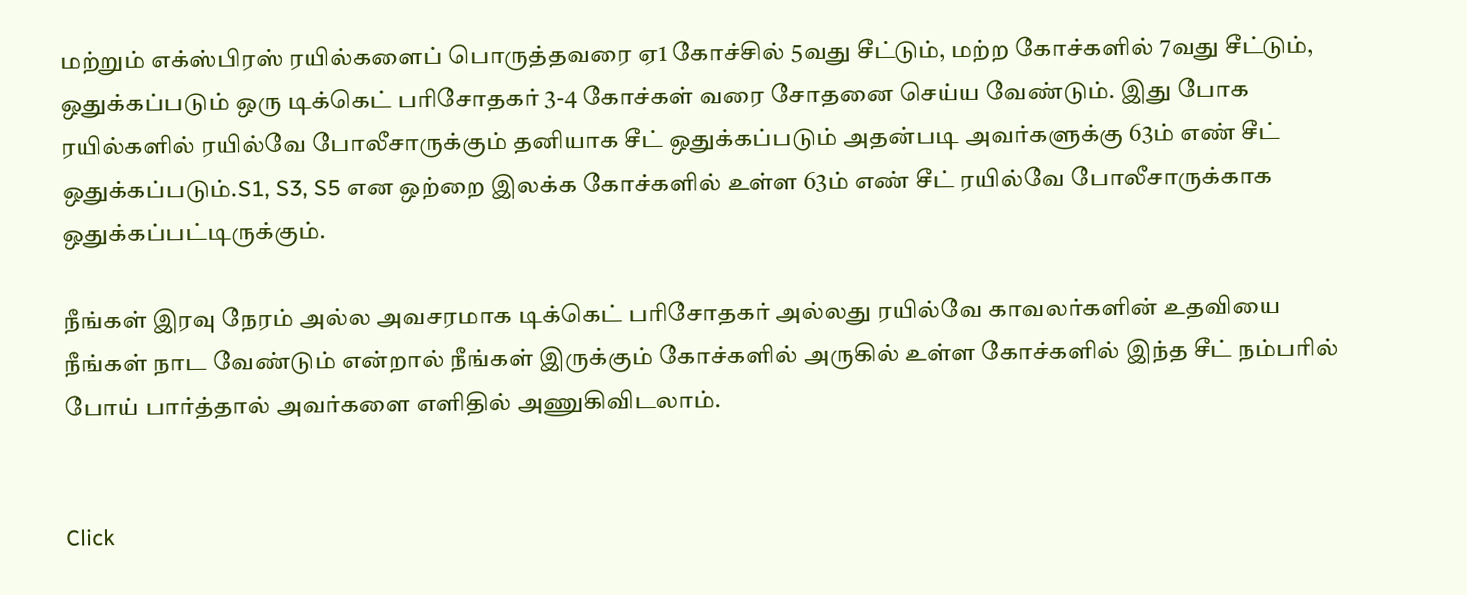மற்றும் எக்ஸ்பிரஸ் ரயில்களைப் பொருத்தவரை ஏ1 கோச்சில் 5வது சீட்டும், மற்ற கோச்களில் 7வது சீட்டும், ஒதுக்கப்படும் ஒரு டிக்கெட் பரிசோதகர் 3-4 கோச்கள் வரை சோதனை செய்ய வேண்டும். இது போக ரயில்களில் ரயில்வே போலீசாருக்கும் தனியாக சீட் ஒதுக்கப்படும் அதன்படி அவர்களுக்கு 63ம் எண் சீட் ஒதுக்கப்படும்.S1, S3, S5 என ஒற்றை இலக்க கோச்களில் உள்ள 63ம் எண் சீட் ரயில்வே போலீசாருக்காக ஒதுக்கப்பட்டிருக்கும்.

நீங்கள் இரவு நேரம் அல்ல அவசரமாக டிக்கெட் பரிசோதகர் அல்லது ரயில்வே காவலர்களின் உதவியை நீங்கள் நாட வேண்டும் என்றால் நீங்கள் இருக்கும் கோச்களில் அருகில் உள்ள கோச்களில் இந்த சீட் நம்பரில் போய் பார்த்தால் அவர்களை எளிதில் அணுகிவிடலாம்.


Click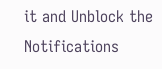it and Unblock the Notifications